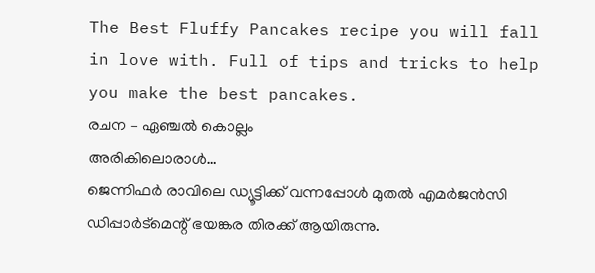The Best Fluffy Pancakes recipe you will fall in love with. Full of tips and tricks to help you make the best pancakes.
രചന – ഏഞ്ചൽ കൊല്ലം
അരികിലൊരാൾ…
ജെന്നിഫർ രാവിലെ ഡ്യൂട്ടിക്ക് വന്നപ്പോൾ മുതൽ എമർജൻസി ഡിപ്പാർട്മെന്റ് ഭയങ്കര തിരക്ക് ആയിരുന്നു.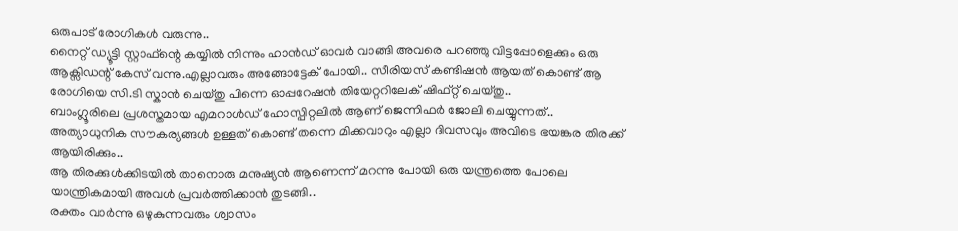ഒരുപാട് രോഗികൾ വരുന്നു..
നൈറ്റ് ഡ്യൂട്ടി സ്റ്റാഫ്ന്റെ കയ്യിൽ നിന്നും ഹാൻഡ് ഓവർ വാങ്ങി അവരെ പറഞ്ഞു വിട്ടപ്പോളെക്കും ഒരു ആക്സിഡന്റ് കേസ് വന്നു.എല്ലാവരും അങ്ങോട്ടേക് പോയി.. സീരിയസ് കണ്ടിഷൻ ആയത് കൊണ്ട് ആ രോഗിയെ സി.ടി സ്കാൻ ചെയ്തു പിന്നെ ഓപ്പറേഷൻ തിയേറ്ററിലേക് ഷിഫ്റ്റ് ചെയ്തു..
ബാംഗ്ലൂരിലെ പ്രശസ്തമായ എമറാൾഡ് ഹോസ്പിറ്റലിൽ ആണ് ജെന്നിഫർ ജോലി ചെയ്യുന്നത്.. അത്യാധുനിക സൗകര്യങ്ങൾ ഉള്ളത് കൊണ്ട് തന്നെ മിക്കവാറും എല്ലാ ദിവസവും അവിടെ ഭയങ്കര തിരക്ക് ആയിരിക്കും..
ആ തിരക്കുൾക്കിടയിൽ താനൊരു മനുഷ്യൻ ആണെന്ന് മറന്നു പോയി ഒരു യന്ത്രത്തെ പോലെ യാന്ത്രികമായി അവൾ പ്രവർത്തിക്കാൻ തുടങ്ങി..
രക്തം വാർന്നു ഒഴുകുന്നവരും ശ്വാസം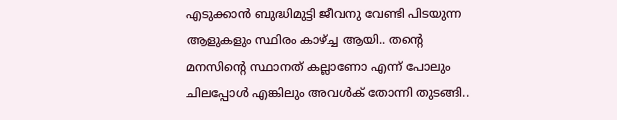എടുക്കാൻ ബുദ്ധിമുട്ടി ജീവനു വേണ്ടി പിടയുന്ന ആളുകളും സ്ഥിരം കാഴ്ച്ച ആയി.. തന്റെ മനസിന്റെ സ്ഥാനത് കല്ലാണോ എന്ന് പോലും ചിലപ്പോൾ എങ്കിലും അവൾക് തോന്നി തുടങ്ങി..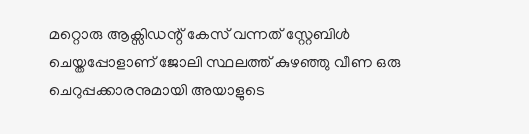മറ്റൊരു ആക്സിഡന്റ് കേസ് വന്നത് സ്റ്റേബിൾ ചെയ്തപ്പോളാണ് ജോലി സ്ഥലത്ത് കുഴഞ്ഞു വീണ ഒരു ചെറുപ്പക്കാരനുമായി അയാളുടെ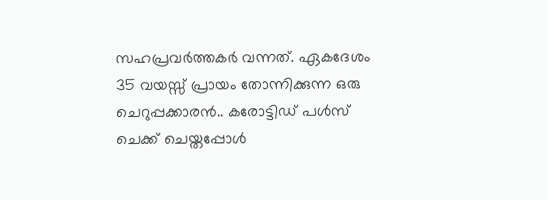സഹപ്രവർത്തകർ വന്നത്. ഏകദേശം 35 വയസ്സ് പ്രായം തോന്നിക്കുന്ന ഒരു ചെറുപ്പക്കാരൻ.. കരോട്ടിഡ് പൾസ് ചെക്ക് ചെയ്തപ്പോൾ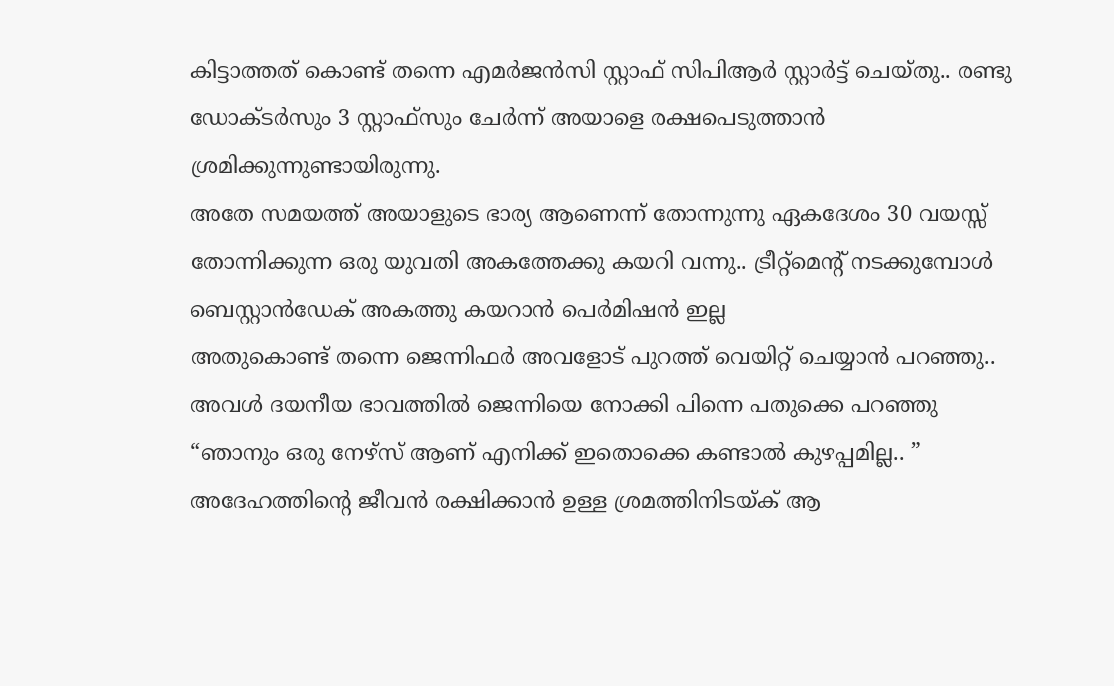കിട്ടാത്തത് കൊണ്ട് തന്നെ എമർജൻസി സ്റ്റാഫ് സിപിആർ സ്റ്റാർട്ട് ചെയ്തു.. രണ്ടു ഡോക്ടർസും 3 സ്റ്റാഫ്സും ചേർന്ന് അയാളെ രക്ഷപെടുത്താൻ ശ്രമിക്കുന്നുണ്ടായിരുന്നു.
അതേ സമയത്ത് അയാളുടെ ഭാര്യ ആണെന്ന് തോന്നുന്നു ഏകദേശം 30 വയസ്സ് തോന്നിക്കുന്ന ഒരു യുവതി അകത്തേക്കു കയറി വന്നു.. ട്രീറ്റ്മെന്റ് നടക്കുമ്പോൾ ബെസ്റ്റാൻഡേക് അകത്തു കയറാൻ പെർമിഷൻ ഇല്ല
അതുകൊണ്ട് തന്നെ ജെന്നിഫർ അവളോട് പുറത്ത് വെയിറ്റ് ചെയ്യാൻ പറഞ്ഞു..
അവൾ ദയനീയ ഭാവത്തിൽ ജെന്നിയെ നോക്കി പിന്നെ പതുക്കെ പറഞ്ഞു
“ഞാനും ഒരു നേഴ്സ് ആണ് എനിക്ക് ഇതൊക്കെ കണ്ടാൽ കുഴപ്പമില്ല.. ”
അദേഹത്തിന്റെ ജീവൻ രക്ഷിക്കാൻ ഉള്ള ശ്രമത്തിനിടയ്ക് ആ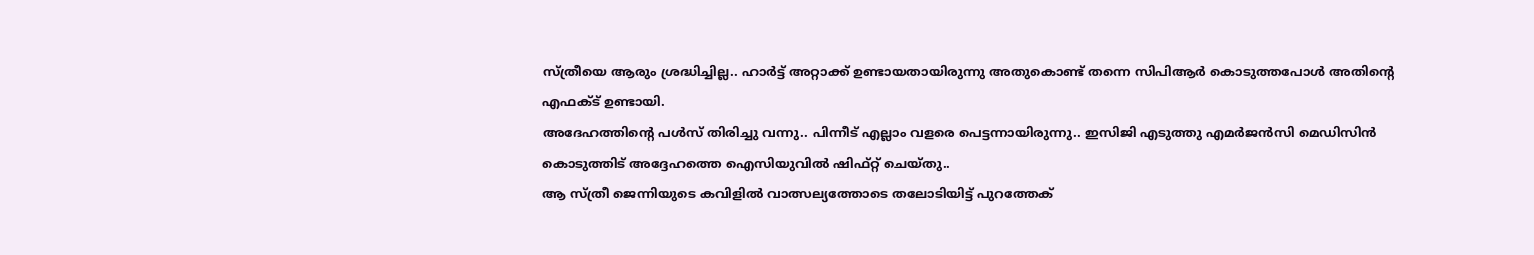സ്ത്രീയെ ആരും ശ്രദ്ധിച്ചില്ല.. ഹാർട്ട് അറ്റാക്ക് ഉണ്ടായതായിരുന്നു അതുകൊണ്ട് തന്നെ സിപിആർ കൊടുത്തപോൾ അതിന്റെ എഫക്ട് ഉണ്ടായി.
അദേഹത്തിന്റെ പൾസ് തിരിച്ചു വന്നു.. പിന്നീട് എല്ലാം വളരെ പെട്ടന്നായിരുന്നു.. ഇസിജി എടുത്തു എമർജൻസി മെഡിസിൻ കൊടുത്തിട് അദ്ദേഹത്തെ ഐസിയുവിൽ ഷിഫ്റ്റ് ചെയ്തു..
ആ സ്ത്രീ ജെന്നിയുടെ കവിളിൽ വാത്സല്യത്തോടെ തലോടിയിട്ട് പുറത്തേക്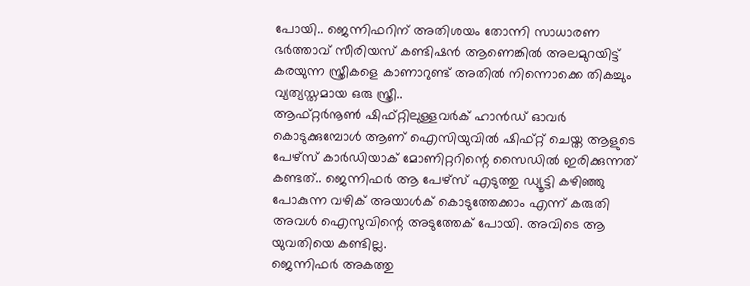പോയി.. ജെന്നിഫറിന് അതിശയം തോന്നി സാധാരണ ഭർത്താവ് സീരിയസ് കണ്ടിഷൻ ആണെങ്കിൽ അലമുറയിട്ട് കരയുന്ന സ്ത്രീകളെ കാണാറുണ്ട് അതിൽ നിന്നൊക്കെ തികച്ചും വ്യത്യസ്തമായ ഒരു സ്ത്രീ..
ആഫ്റ്റർനൂൺ ഷിഫ്റ്റിലുള്ളവർക് ഹാൻഡ് ഓവർ കൊടുക്കുമ്പോൾ ആണ് ഐസിയുവിൽ ഷിഫ്റ്റ് ചെയ്ത ആളുടെ പേഴ്സ് കാർഡിയാക് മോണിറ്ററിന്റെ സൈഡിൽ ഇരിക്കുന്നത് കണ്ടത്.. ജെന്നിഫർ ആ പേഴ്സ് എടുത്തു ഡ്യൂട്ടി കഴിഞ്ഞു പോകുന്ന വഴിക് അയാൾക് കൊടുത്തേക്കാം എന്ന് കരുതി അവൾ ഐസുവിന്റെ അടുത്തേക് പോയി. അവിടെ ആ യുവതിയെ കണ്ടില്ല.
ജെന്നിഫർ അകത്തു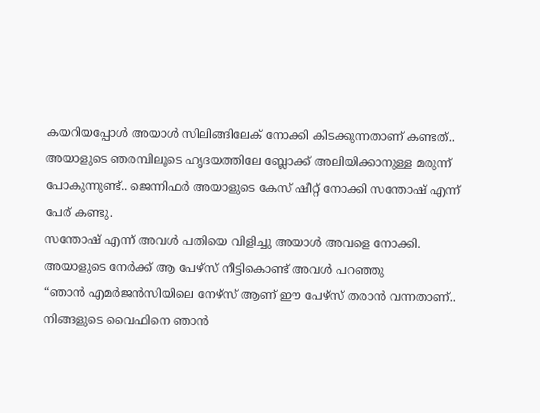കയറിയപ്പോൾ അയാൾ സിലിങ്ങിലേക് നോക്കി കിടക്കുന്നതാണ് കണ്ടത്..
അയാളുടെ ഞരമ്പിലൂടെ ഹൃദയത്തിലേ ബ്ലോക്ക് അലിയിക്കാനുള്ള മരുന്ന് പോകുന്നുണ്ട്.. ജെന്നിഫർ അയാളുടെ കേസ് ഷീറ്റ് നോക്കി സന്തോഷ് എന്ന് പേര് കണ്ടു.
സന്തോഷ് എന്ന് അവൾ പതിയെ വിളിച്ചു അയാൾ അവളെ നോക്കി. അയാളുടെ നേർക്ക് ആ പേഴ്സ് നീട്ടികൊണ്ട് അവൾ പറഞ്ഞു
“ഞാൻ എമർജൻസിയിലെ നേഴ്സ് ആണ് ഈ പേഴ്സ് തരാൻ വന്നതാണ്.. നിങ്ങളുടെ വൈഫിനെ ഞാൻ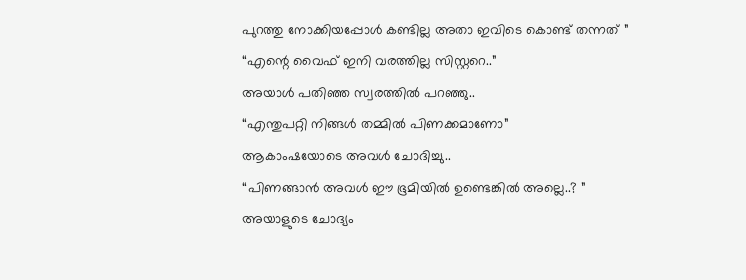പുറത്തു നോക്കിയപ്പോൾ കണ്ടില്ല അതാ ഇവിടെ കൊണ്ട് തന്നത് ”
“എന്റെ വൈഫ് ഇനി വരത്തില്ല സിസ്റ്ററെ..”
അയാൾ പതിഞ്ഞ സ്വരത്തിൽ പറഞ്ഞു..
“എന്തുപറ്റി നിങ്ങൾ തമ്മിൽ പിണക്കമാണോ”
ആകാംഷയോടെ അവൾ ചോദിച്ചു..
“പിണങ്ങാൻ അവൾ ഈ ഭൂമിയിൽ ഉണ്ടെങ്കിൽ അല്ലെ..? ”
അയാളുടെ ചോദ്യം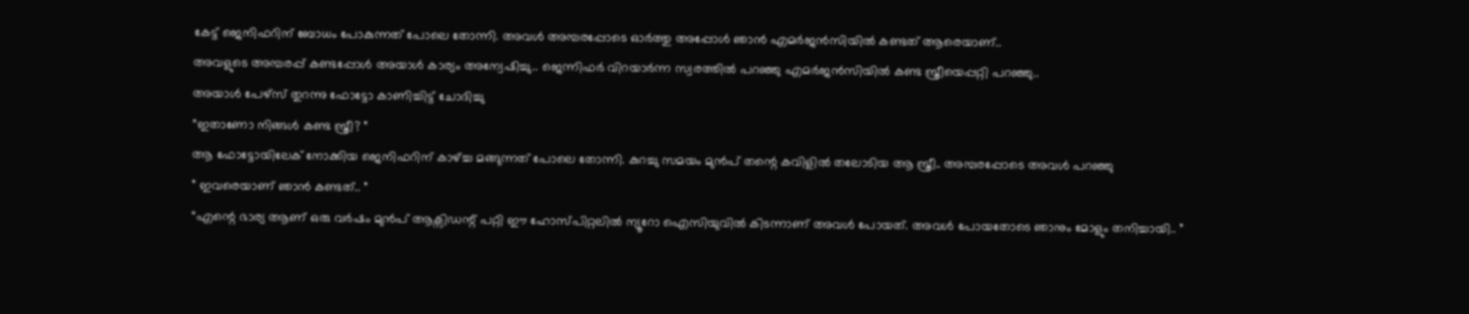കേട്ട് ജെനിഫറിന് ബോധം പോകുന്നത് പോലെ തോന്നി. അവൾ അമ്പരപ്പോടെ ഓർത്തു അപ്പോൾ ഞാൻ എമർജൻസിയിൽ കണ്ടത് ആരെയാണ്..
അവളുടെ അമ്പരപ്പ് കണ്ടപ്പോൾ അയാൾ കാര്യം അന്വേഷിച്ചു.. ജെന്നിഫർ വിറയാർന്ന സ്വരത്തിൽ പറഞ്ഞു എമർജൻസിയിൽ കണ്ട സ്ത്രീയെപ്പറ്റി പറഞ്ഞു..
അയാൾ പേഴ്സ് തുറന്നു ഫോട്ടോ കാണിച്ചിട്ട് ചോദിച്ചു
“ഇതാണോ നിങ്ങൾ കണ്ട സ്ത്രീ? ”
ആ ഫോട്ടോയിലേക് നോക്കിയ ജെനിഫറിന് കാഴ്ച്ച മങ്ങുന്നത് പോലെ തോന്നി. കുറച്ചു സമയം മുൻപ് തന്റെ കവിളിൽ തലോടിയ ആ സ്ത്രീ.. അമ്പരപ്പോടെ അവൾ പറഞ്ഞു
” ഇവരെയാണ് ഞാൻ കണ്ടത്.. ”
“എന്റെ ഭാര്യ ആണ് ഒരു വർഷം മുൻപ് ആക്സിഡന്റ് പറ്റി ഈ ഹോസ്പിറ്റലിൽ ന്യൂറോ ഐസിയുവിൽ കിടന്നാണ് അവൾ പോയത്. അവൾ പോയതോടെ ഞാനും മോളും തനിച്ചായി.. ”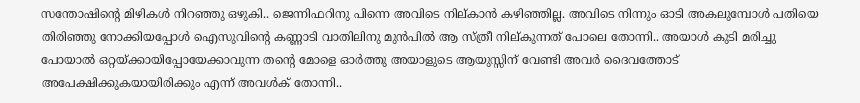സന്തോഷിന്റെ മിഴികൾ നിറഞ്ഞു ഒഴുകി.. ജെന്നിഫറിനു പിന്നെ അവിടെ നില്കാൻ കഴിഞ്ഞില്ല. അവിടെ നിന്നും ഓടി അകലുമ്പോൾ പതിയെ തിരിഞ്ഞു നോക്കിയപ്പോൾ ഐസുവിന്റെ കണ്ണാടി വാതിലിനു മുൻപിൽ ആ സ്ത്രീ നില്കുന്നത് പോലെ തോന്നി.. അയാൾ കുടി മരിച്ചു പോയാൽ ഒറ്റയ്ക്കായിപ്പോയേക്കാവുന്ന തന്റെ മോളെ ഓർത്തു അയാളുടെ ആയുസ്സിന് വേണ്ടി അവർ ദൈവത്തോട് അപേക്ഷിക്കുകയായിരിക്കും എന്ന് അവൾക് തോന്നി..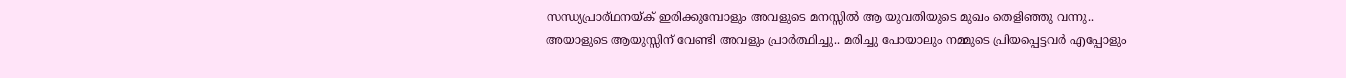സന്ധ്യപ്രാര്ഥനയ്ക് ഇരിക്കുമ്പോളും അവളുടെ മനസ്സിൽ ആ യുവതിയുടെ മുഖം തെളിഞ്ഞു വന്നു..
അയാളുടെ ആയുസ്സിന് വേണ്ടി അവളും പ്രാർത്ഥിച്ചു.. മരിച്ചു പോയാലും നമ്മുടെ പ്രിയപ്പെട്ടവർ എപ്പോളും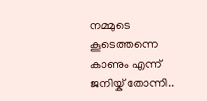നമ്മുടെ കൂടെത്തന്നെ കാണും എന്ന് ജനിയ്ക് തോന്നി..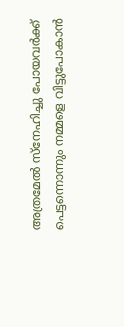അത്രമേൽ സ്നേഹിച്ചു പോയവർക്ക് പെട്ടന്നൊന്നും നമ്മളെ വിട്ടുപോകാൻ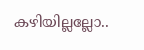കഴിയില്ലല്ലോ..